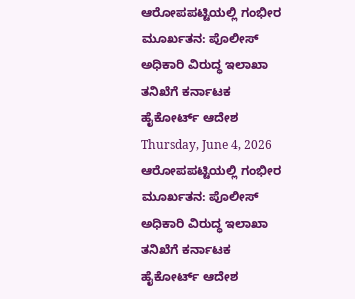ಆರೋಪಪಟ್ಟಿಯಲ್ಲಿ ಗಂಭೀರ ಮೂರ್ಖತನ: ಪೊಲೀಸ್ ಅಧಿಕಾರಿ ವಿರುದ್ಧ ಇಲಾಖಾ ತನಿಖೆಗೆ ಕರ್ನಾಟಕ ಹೈಕೋರ್ಟ್ ಆದೇಶ
Thursday, June 4, 2026
ಆರೋಪಪಟ್ಟಿಯಲ್ಲಿ ಗಂಭೀರ ಮೂರ್ಖತನ: ಪೊಲೀಸ್ ಅಧಿಕಾರಿ ವಿರುದ್ಧ ಇಲಾಖಾ ತನಿಖೆಗೆ ಕರ್ನಾಟಕ ಹೈಕೋರ್ಟ್ ಆದೇಶ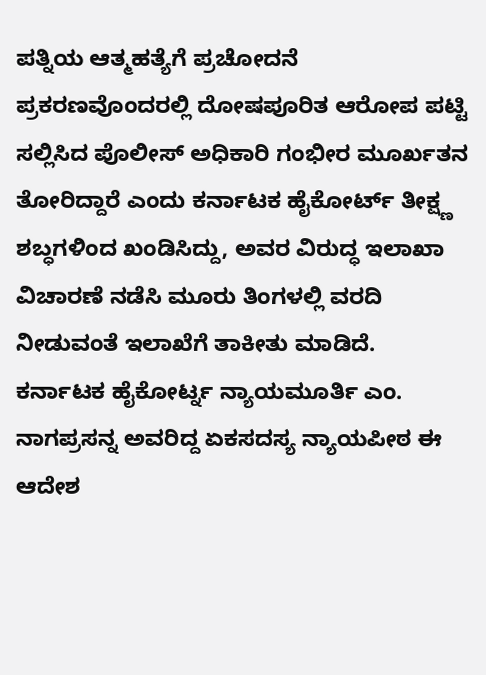ಪತ್ನಿಯ ಆತ್ಮಹತ್ಯೆಗೆ ಪ್ರಚೋದನೆ ಪ್ರಕರಣವೊಂದರಲ್ಲಿ ದೋಷಪೂರಿತ ಆರೋಪ ಪಟ್ಟಿ ಸಲ್ಲಿಸಿದ ಪೊಲೀಸ್ ಅಧಿಕಾರಿ ಗಂಭೀರ ಮೂರ್ಖತನ ತೋರಿದ್ದಾರೆ ಎಂದು ಕರ್ನಾಟಕ ಹೈಕೋರ್ಟ್ ತೀಕ್ಷ್ಣ ಶಬ್ಧಗಳಿಂದ ಖಂಡಿಸಿದ್ದು, ಅವರ ವಿರುದ್ಧ ಇಲಾಖಾ ವಿಚಾರಣೆ ನಡೆಸಿ ಮೂರು ತಿಂಗಳಲ್ಲಿ ವರದಿ ನೀಡುವಂತೆ ಇಲಾಖೆಗೆ ತಾಕೀತು ಮಾಡಿದೆ.
ಕರ್ನಾಟಕ ಹೈಕೋರ್ಟ್ನ ನ್ಯಾಯಮೂರ್ತಿ ಎಂ. ನಾಗಪ್ರಸನ್ನ ಅವರಿದ್ದ ಏಕಸದಸ್ಯ ನ್ಯಾಯಪೀಠ ಈ ಆದೇಶ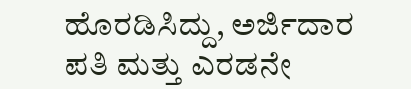ಹೊರಡಿಸಿದ್ದು, ಅರ್ಜಿದಾರ ಪತಿ ಮತ್ತು ಎರಡನೇ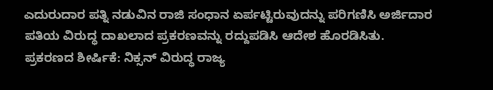ಎದುರುದಾರ ಪತ್ನಿ ನಡುವಿನ ರಾಜಿ ಸಂಧಾನ ಏರ್ಪಟ್ಟಿರುವುದನ್ನು ಪರಿಗಣಿಸಿ ಅರ್ಜಿದಾರ ಪತಿಯ ವಿರುದ್ಧ ದಾಖಲಾದ ಪ್ರಕರಣವನ್ನು ರದ್ದುಪಡಿಸಿ ಆದೇಶ ಹೊರಡಿಸಿತು.
ಪ್ರಕರಣದ ಶೀರ್ಷಿಕೆ: ನಿಕ್ಸನ್ ವಿರುದ್ಧ ರಾಜ್ಯ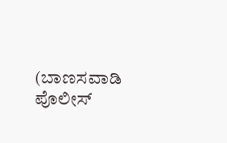(ಬಾಣಸವಾಡಿ ಪೊಲೀಸ್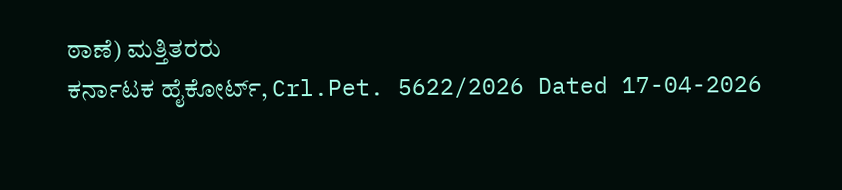ಠಾಣೆ) ಮತ್ತಿತರರು
ಕರ್ನಾಟಕ ಹೈಕೋರ್ಟ್, Crl.Pet. 5622/2026 Dated 17-04-2026